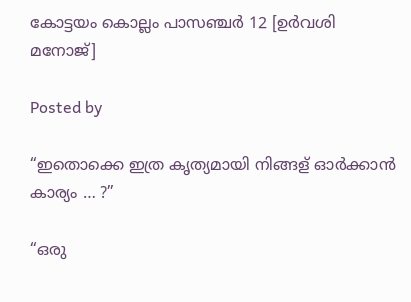കോട്ടയം കൊല്ലം പാസഞ്ചർ 12 [ഉർവശി മനോജ്]

Posted by

“ഇതൊക്കെ ഇത്ര കൃത്യമായി നിങ്ങള് ഓർക്കാൻ കാര്യം … ?”

“ഒരു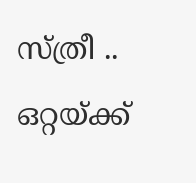സ്ത്രീ .. ഒറ്റയ്ക്ക്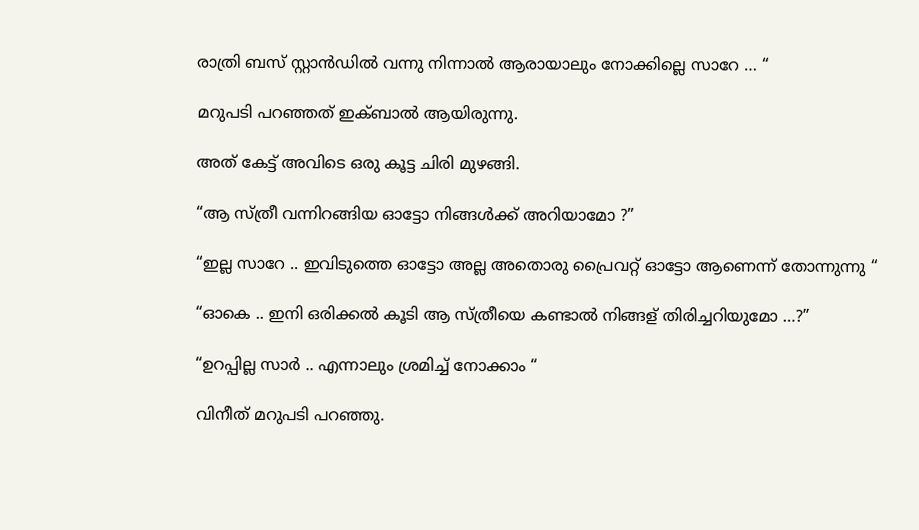രാത്രി ബസ് സ്റ്റാൻഡിൽ വന്നു നിന്നാൽ ആരായാലും നോക്കില്ലെ സാറേ … “

മറുപടി പറഞ്ഞത് ഇക്ബാൽ ആയിരുന്നു.

അത് കേട്ട് അവിടെ ഒരു കൂട്ട ചിരി മുഴങ്ങി.

“ആ സ്ത്രീ വന്നിറങ്ങിയ ഓട്ടോ നിങ്ങൾക്ക് അറിയാമോ ?”

“ഇല്ല സാറേ .. ഇവിടുത്തെ ഓട്ടോ അല്ല അതൊരു പ്രൈവറ്റ് ഓട്ടോ ആണെന്ന് തോന്നുന്നു “

“ഓകെ .. ഇനി ഒരിക്കൽ കൂടി ആ സ്ത്രീയെ കണ്ടാൽ നിങ്ങള് തിരിച്ചറിയുമോ …?”

“ഉറപ്പില്ല സാർ .. എന്നാലും ശ്രമിച്ച് നോക്കാം “

വിനീത് മറുപടി പറഞ്ഞു.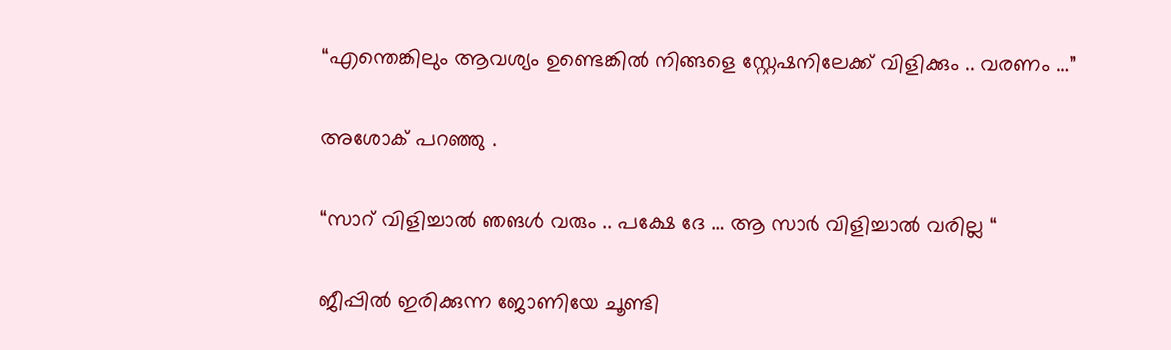“എന്തെങ്കിലും ആവശ്യം ഉണ്ടെങ്കിൽ നിങ്ങളെ സ്റ്റേഷനിലേക്ക് വിളിക്കും .. വരണം …”

അശോക് പറഞ്ഞു .

“സാറ് വിളിച്ചാൽ ഞങൾ വരും .. പക്ഷേ ദേ … ആ സാർ വിളിച്ചാൽ വരില്ല “

ജീപ്പിൽ ഇരിക്കുന്ന ജോണിയേ ചൂണ്ടി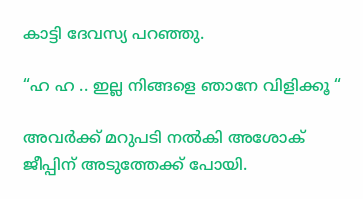കാട്ടി ദേവസ്യ പറഞ്ഞു.

“ഹ ഹ .. ഇല്ല നിങ്ങളെ ഞാനേ വിളിക്കൂ “

അവർക്ക് മറുപടി നൽകി അശോക്‌ ജീപ്പിന് അടുത്തേക്ക് പോയി.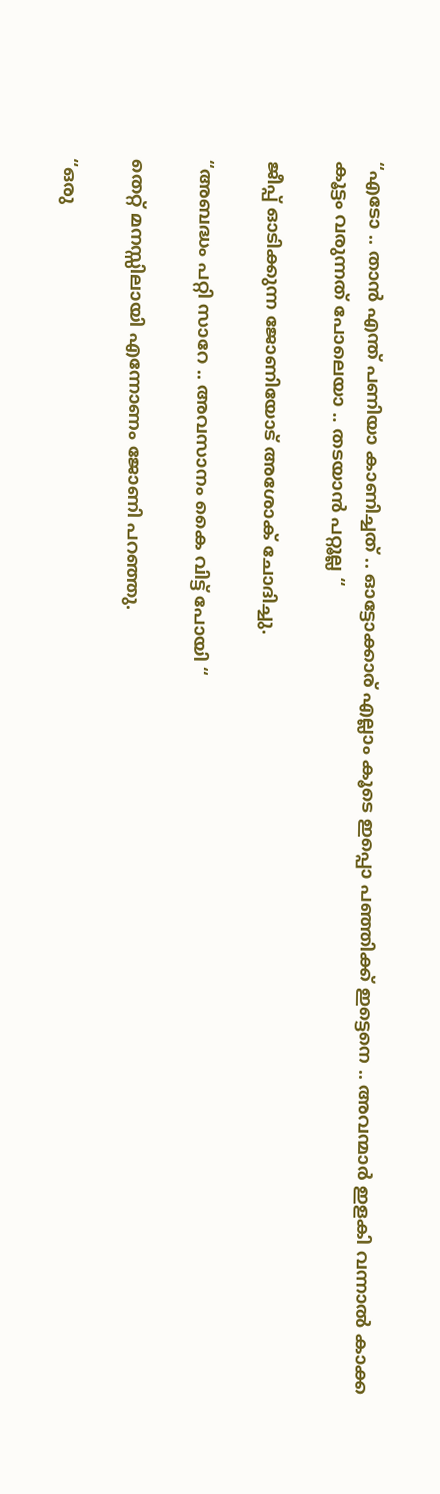“എടോ .. താൻ എന്ത് പണിയാ കാണിച്ചത് .. ഓട്ടോക്കാര് എല്ലാം കൂടെ ഇപ്പൊ പഞ്ഞിക്ക്‌ ഇട്ടെനെ .. അവന്മാർ ഇളകി വന്നാൽ കാക്ക കൂട്ടം വരുന്നത് പോലെയാ .. തടയാൻ പറ്റൂല്ല “

ജീപ്പ് ഓടിക്കുന്ന ജോണിയോട് അശോക്‌ ചോദിച്ചു.

“അബദ്ധം പറ്റി സാറേ .. അവസാനം കൈ വിട്ട് പോയി “

തെറ്റ് മനസ്സിലായി എന്നോണം ജോണി പറഞ്ഞു.

“ഒരു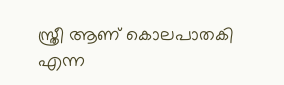സ്ത്രീ ആണ് കൊലപാതകി എന്ന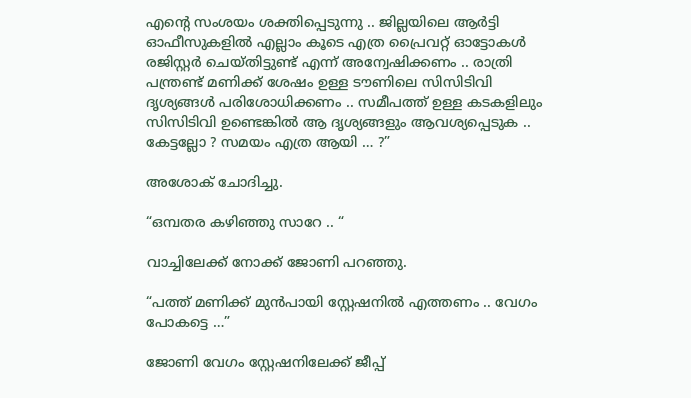എന്റെ സംശയം ശക്തിപ്പെടുന്നു .. ജില്ലയിലെ ആർട്ടി ഓഫീസുകളിൽ എല്ലാം കൂടെ എത്ര പ്രൈവറ്റ് ഓട്ടോകൾ രജിസ്റ്റർ ചെയ്തിട്ടുണ്ട്‌ എന്ന് അന്വേഷിക്കണം .. രാത്രി പന്ത്രണ്ട് മണിക്ക് ശേഷം ഉള്ള ടൗണിലെ സിസിടിവി ദൃശ്യങ്ങൾ പരിശോധിക്കണം .. സമീപത്ത് ഉള്ള കടകളിലും സിസിടിവി ഉണ്ടെങ്കിൽ ആ ദൃശ്യങ്ങളും ആവശ്യപ്പെടുക .. കേട്ടല്ലോ ? സമയം എത്ര ആയി … ?”

അശോക് ചോദിച്ചു.

“ഒമ്പതര കഴിഞ്ഞു സാറേ .. “

വാച്ചിലേക്ക്‌ നോക്ക് ജോണി പറഞ്ഞു.

“പത്ത് മണിക്ക് മുൻപായി സ്റ്റേഷനിൽ എത്തണം .. വേഗം പോകട്ടെ …”

ജോണി വേഗം സ്റ്റേഷനിലേക്ക് ജീപ്പ്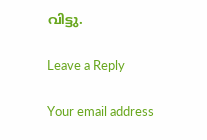വിട്ടു.

Leave a Reply

Your email address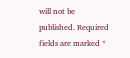will not be published. Required fields are marked *